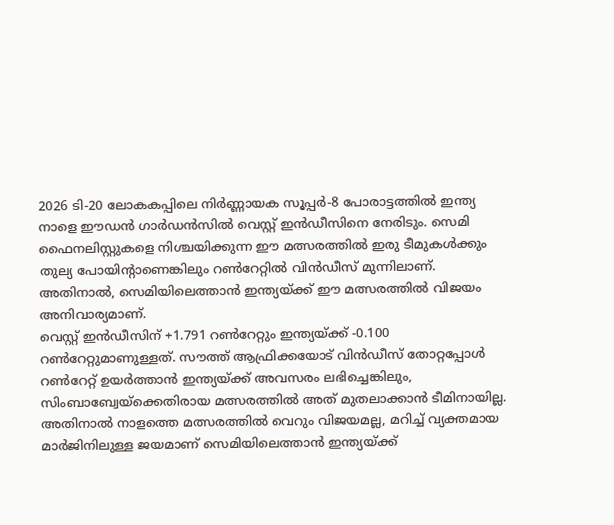2026 ടി-20 ലോകകപ്പിലെ നിർണ്ണായക സൂപ്പർ-8 പോരാട്ടത്തിൽ ഇന്ത്യ നാളെ ഈഡൻ ഗാർഡൻസിൽ വെസ്റ്റ് ഇൻഡീസിനെ നേരിടും. സെമി ഫൈനലിസ്റ്റുകളെ നിശ്ചയിക്കുന്ന ഈ മത്സരത്തിൽ ഇരു ടീമുകൾക്കും തുല്യ പോയിന്റാണെങ്കിലും റൺറേറ്റിൽ വിൻഡീസ് മുന്നിലാണ്. അതിനാൽ, സെമിയിലെത്താൻ ഇന്ത്യയ്ക്ക് ഈ മത്സരത്തിൽ വിജയം അനിവാര്യമാണ്.
വെസ്റ്റ് ഇൻഡീസിന് +1.791 റൺറേറ്റും ഇന്ത്യയ്ക്ക് -0.100 റൺറേറ്റുമാണുള്ളത്. സൗത്ത് ആഫ്രിക്കയോട് വിൻഡീസ് തോറ്റപ്പോൾ റൺറേറ്റ് ഉയർത്താൻ ഇന്ത്യയ്ക്ക് അവസരം ലഭിച്ചെങ്കിലും, സിംബാബ്വേയ്ക്കെതിരായ മത്സരത്തിൽ അത് മുതലാക്കാൻ ടീമിനായില്ല.
അതിനാൽ നാളത്തെ മത്സരത്തിൽ വെറും വിജയമല്ല, മറിച്ച് വ്യക്തമായ മാർജിനിലുള്ള ജയമാണ് സെമിയിലെത്താൻ ഇന്ത്യയ്ക്ക്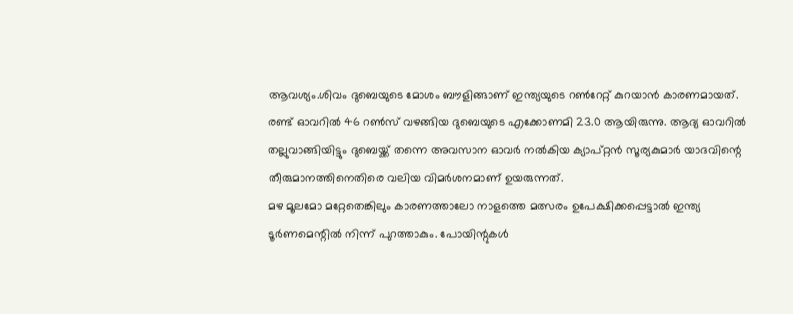ആവശ്യം.ശിവം ദുബെയുടെ മോശം ബൗളിങ്ങാണ് ഇന്ത്യയുടെ റൺറേറ്റ് കുറയാൻ കാരണമായത്.
രണ്ട് ഓവറിൽ 46 റൺസ് വഴങ്ങിയ ദുബെയുടെ എക്കോണമി 23.0 ആയിരുന്നു. ആദ്യ ഓവറിൽ തല്ലുവാങ്ങിയിട്ടും ദുബെയ്ക്ക് തന്നെ അവസാന ഓവർ നൽകിയ ക്യാപ്റ്റൻ സൂര്യകുമാർ യാദവിന്റെ തീരുമാനത്തിനെതിരെ വലിയ വിമർശനമാണ് ഉയരുന്നത്.
മഴ മൂലമോ മറ്റേതെങ്കിലും കാരണത്താലോ നാളത്തെ മത്സരം ഉപേക്ഷിക്കപ്പെട്ടാൽ ഇന്ത്യ ടൂർണമെന്റിൽ നിന്ന് പുറത്താകും. പോയിന്റുകൾ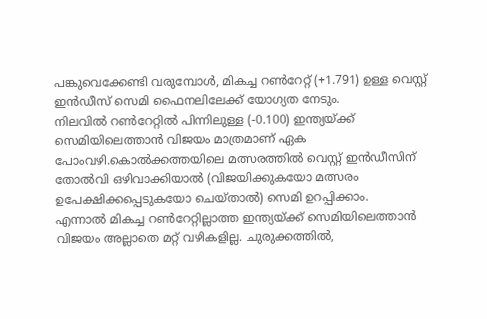പങ്കുവെക്കേണ്ടി വരുമ്പോൾ, മികച്ച റൺറേറ്റ് (+1.791) ഉള്ള വെസ്റ്റ് ഇൻഡീസ് സെമി ഫൈനലിലേക്ക് യോഗ്യത നേടും.
നിലവിൽ റൺറേറ്റിൽ പിന്നിലുള്ള (-0.100) ഇന്ത്യയ്ക്ക് സെമിയിലെത്താൻ വിജയം മാത്രമാണ് ഏക പോംവഴി.കൊൽക്കത്തയിലെ മത്സരത്തിൽ വെസ്റ്റ് ഇൻഡീസിന് തോൽവി ഒഴിവാക്കിയാൽ (വിജയിക്കുകയോ മത്സരം ഉപേക്ഷിക്കപ്പെടുകയോ ചെയ്താൽ) സെമി ഉറപ്പിക്കാം.
എന്നാൽ മികച്ച റൺറേറ്റില്ലാത്ത ഇന്ത്യയ്ക്ക് സെമിയിലെത്താൻ വിജയം അല്ലാതെ മറ്റ് വഴികളില്ല. ചുരുക്കത്തിൽ,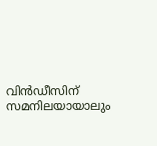വിൻഡീസിന് സമനിലയായാലും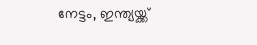നേട്ടം, ഇന്ത്യയ്ക്ക്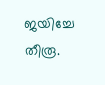ജയിച്ചേ തീരൂ.